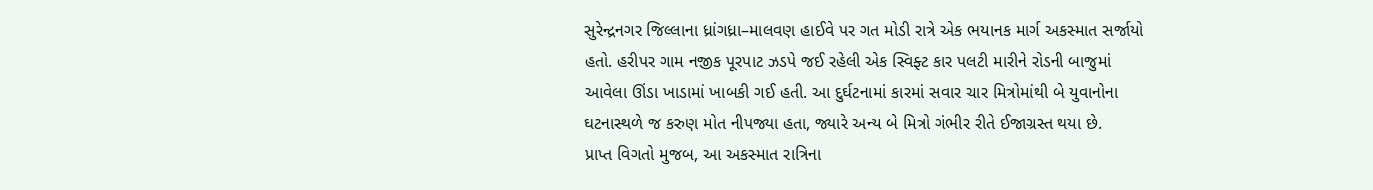સુરેન્દ્રનગર જિલ્લાના ધ્રાંગધ્રા–માલવણ હાઈવે પર ગત મોડી રાત્રે એક ભયાનક માર્ગ અકસ્માત સર્જાયો હતો. હરીપર ગામ નજીક પૂરપાટ ઝડપે જઈ રહેલી એક સ્વિફ્ટ કાર પલટી મારીને રોડની બાજુમાં આવેલા ઊંડા ખાડામાં ખાબકી ગઈ હતી. આ દુર્ઘટનામાં કારમાં સવાર ચાર મિત્રોમાંથી બે યુવાનોના ઘટનાસ્થળે જ કરુણ મોત નીપજ્યા હતા, જ્યારે અન્ય બે મિત્રો ગંભીર રીતે ઈજાગ્રસ્ત થયા છે.
પ્રાપ્ત વિગતો મુજબ, આ અકસ્માત રાત્રિના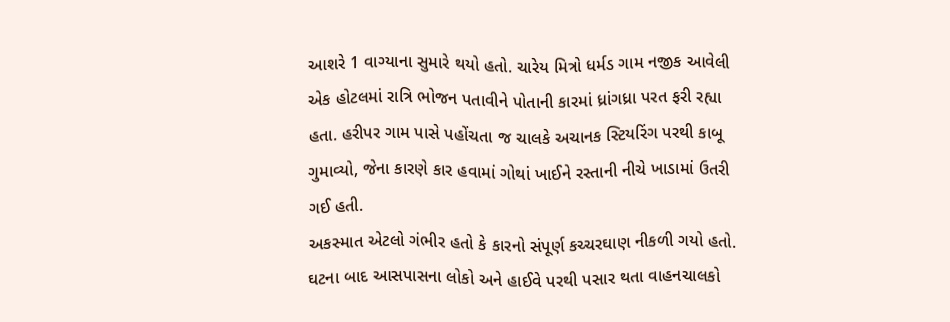આશરે 1 વાગ્યાના સુમારે થયો હતો. ચારેય મિત્રો ધર્મડ ગામ નજીક આવેલી એક હોટલમાં રાત્રિ ભોજન પતાવીને પોતાની કારમાં ધ્રાંગધ્રા પરત ફરી રહ્યા હતા. હરીપર ગામ પાસે પહોંચતા જ ચાલકે અચાનક સ્ટિયરિંગ પરથી કાબૂ ગુમાવ્યો, જેના કારણે કાર હવામાં ગોથાં ખાઈને રસ્તાની નીચે ખાડામાં ઉતરી ગઈ હતી.
અકસ્માત એટલો ગંભીર હતો કે કારનો સંપૂર્ણ કચ્ચરઘાણ નીકળી ગયો હતો. ઘટના બાદ આસપાસના લોકો અને હાઈવે પરથી પસાર થતા વાહનચાલકો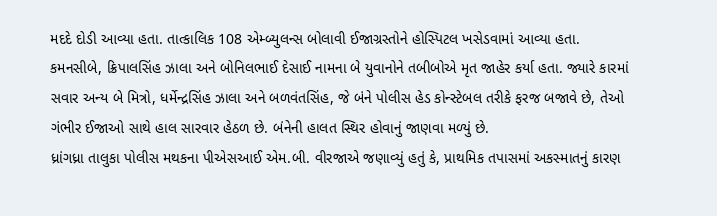મદદે દોડી આવ્યા હતા. તાત્કાલિક 108 એમ્બ્યુલન્સ બોલાવી ઈજાગ્રસ્તોને હોસ્પિટલ ખસેડવામાં આવ્યા હતા.
કમનસીબે, ક્રિપાલસિંહ ઝાલા અને બોનિલભાઈ દેસાઈ નામના બે યુવાનોને તબીબોએ મૃત જાહેર કર્યા હતા. જ્યારે કારમાં સવાર અન્ય બે મિત્રો, ધર્મેન્દ્રસિંહ ઝાલા અને બળવંતસિંહ, જે બંને પોલીસ હેડ કોન્સ્ટેબલ તરીકે ફરજ બજાવે છે, તેઓ ગંભીર ઈજાઓ સાથે હાલ સારવાર હેઠળ છે. બંનેની હાલત સ્થિર હોવાનું જાણવા મળ્યું છે.
ધ્રાંગધ્રા તાલુકા પોલીસ મથકના પીએસઆઈ એમ.બી. વીરજાએ જણાવ્યું હતું કે, પ્રાથમિક તપાસમાં અકસ્માતનું કારણ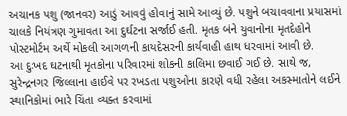અચાનક પશુ (જાનવર) આડું આવવું હોવાનું સામે આવ્યું છે. પશુને બચાવવાના પ્રયાસમાં ચાલકે નિયંત્રણ ગુમાવતા આ દુર્ઘટના સર્જાઈ હતી. મૃતક બંને યુવાનોના મૃતદેહોને પોસ્ટમોર્ટમ અર્થે મોકલી આગળની કાયદેસરની કાર્યવાહી હાથ ધરવામાં આવી છે.
આ દુઃખદ ઘટનાથી મૃતકોના પરિવારમાં શોકની કાલિમા છવાઈ ગઈ છે. સાથે જ, સુરેન્દ્રનગર જિલ્લાના હાઈવે પર રખડતા પશુઓના કારણે વધી રહેલા અકસ્માતોને લઈને સ્થાનિકોમાં ભારે ચિંતા વ્યક્ત કરવામાં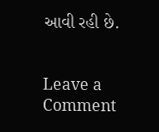આવી રહી છે.


Leave a Comment